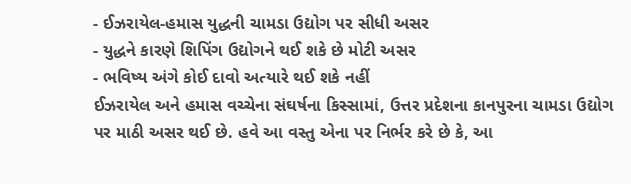- ઈઝરાયેલ-હમાસ યુદ્ધની ચામડા ઉદ્યોગ પર સીધી અસર
- યુદ્ધને કારણે શિપિંગ ઉદ્યોગને થઈ શકે છે મોટી અસર
- ભવિષ્ય અંગે કોઈ દાવો અત્યારે થઈ શકે નહીં
ઈઝરાયેલ અને હમાસ વચ્ચેના સંઘર્ષના કિસ્સામાં, ઉત્તર પ્રદેશના કાનપુરના ચામડા ઉદ્યોગ પર માઠી અસર થઈ છે. હવે આ વસ્તુ એના પર નિર્ભર કરે છે કે, આ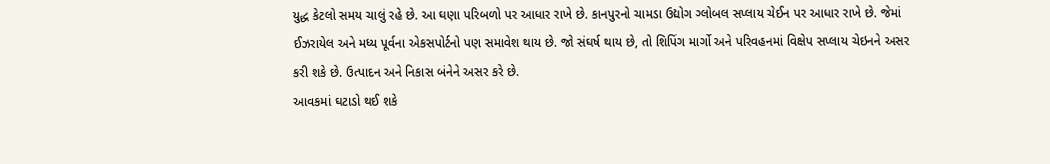યુદ્ધ કેટલો સમય ચાલું રહે છે. આ ઘણા પરિબળો પર આધાર રાખે છે. કાનપુરનો ચામડા ઉદ્યોગ ગ્લોબલ સપ્લાય ચેઈન પર આધાર રાખે છે. જેમાં ઈઝરાયેલ અને મધ્ય પૂર્વના એકસપોર્ટનો પણ સમાવેશ થાય છે. જો સંઘર્ષ થાય છે, તો શિપિંગ માર્ગો અને પરિવહનમાં વિક્ષેપ સપ્લાય ચેઇનને અસર કરી શકે છે. ઉત્પાદન અને નિકાસ બંનેને અસર કરે છે.
આવકમાં ઘટાડો થઈ શકે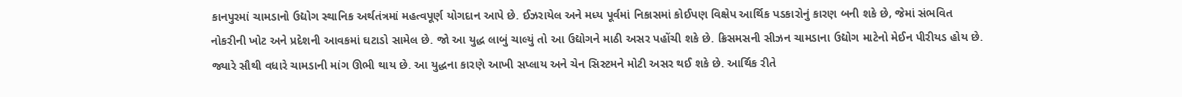કાનપુરમાં ચામડાનો ઉદ્યોગ સ્થાનિક અર્થતંત્રમાં મહત્વપૂર્ણ યોગદાન આપે છે. ઈઝરાયેલ અને મધ્ય પૂર્વમાં નિકાસમાં કોઈપણ વિક્ષેપ આર્થિક પડકારોનું કારણ બની શકે છે, જેમાં સંભવિત નોકરીની ખોટ અને પ્રદેશની આવકમાં ઘટાડો સામેલ છે. જો આ યુદ્ધ લાબું ચાલ્યું તો આ ઉદ્યોગને માઠી અસર પહોંચી શકે છે. ક્રિસમસની સીઝન ચામડાના ઉદ્યોગ માટેનો મેઈન પીરીયડ હોય છે. જ્યારે સૌથી વધારે ચામડાની માંગ ઊભી થાય છે. આ યુદ્ધના કારણે આખી સપ્લાય અને ચેન સિસ્ટમને મોટી અસર થઈ શકે છે. આર્થિક રીતે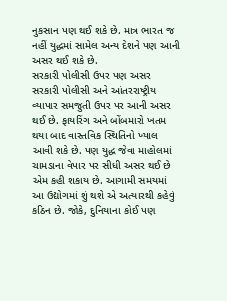નુકસાન પણ થઈ શકે છે. માત્ર ભારત જ નહીં યુદ્ધમાં સામેલ અન્ય દેશને પણ આની અસર થઈ શકે છે.
સરકારી પોલીસી ઉપર પણ અસર
સરકારી પોલીસી અને આંતરરાષ્ટ્રીય વ્યાપાર સમજુતી ઉપર પર આની અસર થઈ છે. ફાયરિંગ અને બોંબમારો ખતમ થયા બાદ વાસ્તવિક સ્થિતિનો ખ્યાલ આવી શકે છે. પણ યુદ્ધ જેવા માહોલમાં ચામડાના વેપાર પર સીધી અસર થઈ છે એમ કહી શકાય છે. આગામી સમયમાં આ ઉદ્યોગમાં શું થશે એ અત્યારથી કહેવું કઠિન છે. જોકે, દુનિયાના કોઈ પણ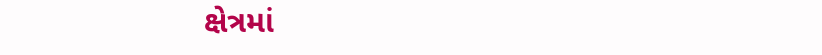ક્ષેત્રમાં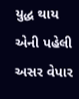યુદ્ધ થાય એની પહેલી અસર વેપાર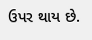ઉપર થાય છે.